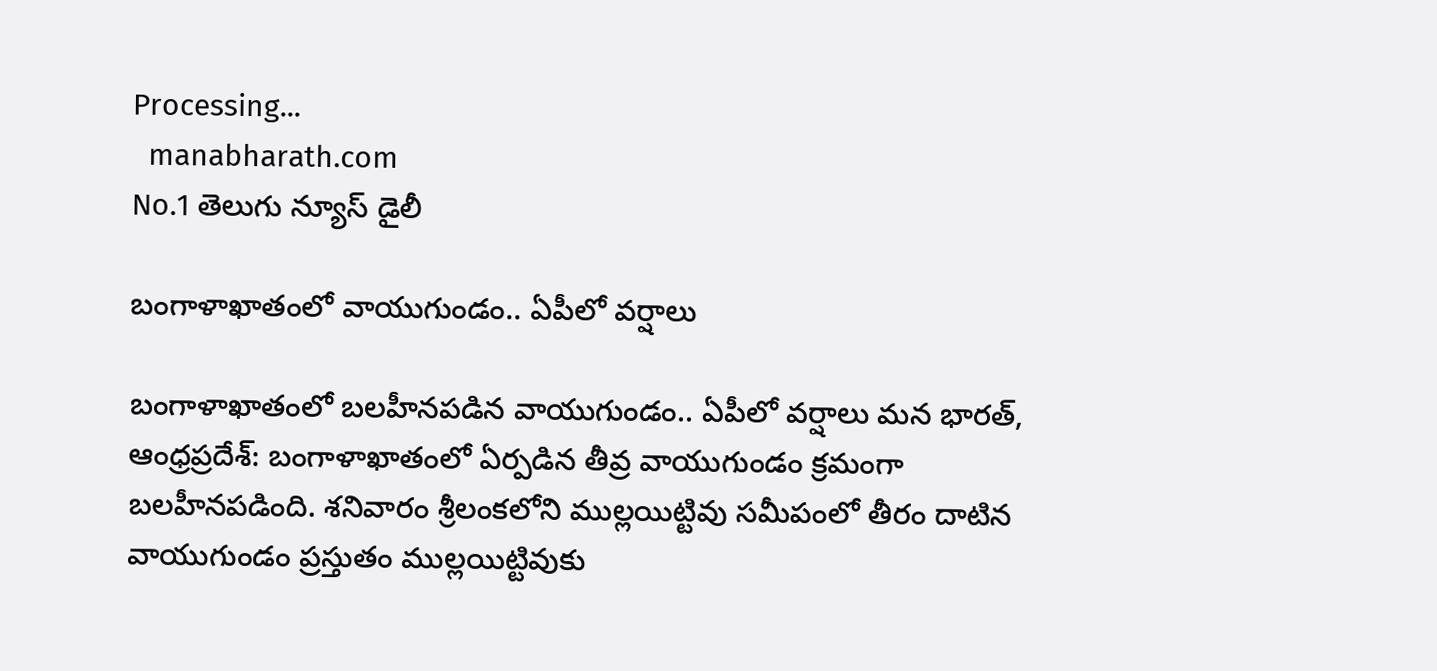Processing...
  manabharath.com
No.1 తెలుగు న్యూస్ డైలీ

బంగాళాఖాతంలో వాయుగుండం.. ఏపీలో వర్షాలు

బంగాళాఖాతంలో బలహీనపడిన వాయుగుండం.. ఏపీలో వర్షాలు మన భారత్, ఆంధ్రప్రదేశ్: బంగాళాఖాతంలో ఏర్పడిన తీవ్ర వాయుగుండం క్రమంగా బలహీనపడింది. శనివారం శ్రీలంకలోని ముల్లయిట్టివు సమీపంలో తీరం దాటిన వాయుగుండం ప్రస్తుతం ముల్లయిట్టివుకు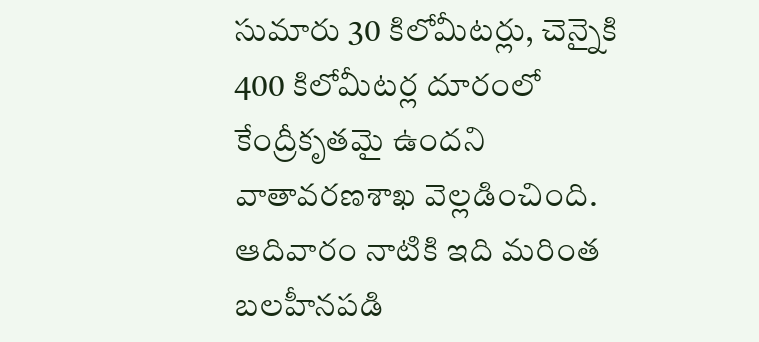సుమారు 30 కిలోమీటర్లు, చెన్నైకి 400 కిలోమీటర్ల దూరంలో కేంద్రీకృతమై ఉందని వాతావరణశాఖ వెల్లడించింది. ఆదివారం నాటికి ఇది మరింత బలహీనపడి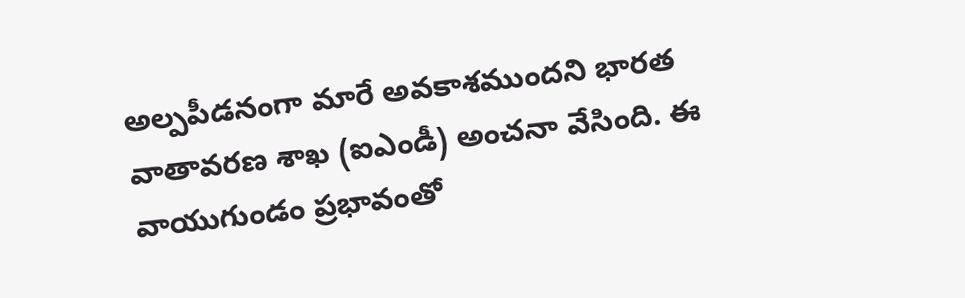అల్పపీడనంగా మారే అవకాశముందని భారత వాతావరణ శాఖ (ఐఎండీ) అంచనా వేసింది. ఈ వాయుగుండం ప్రభావంతో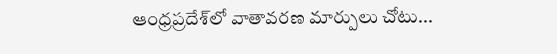ఆంధ్రప్రదేశ్‌లో వాతావరణ మార్పులు చోటు...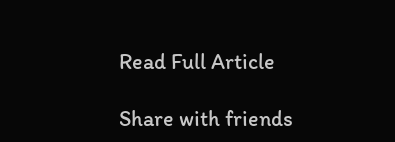Read Full Article

Share with friends